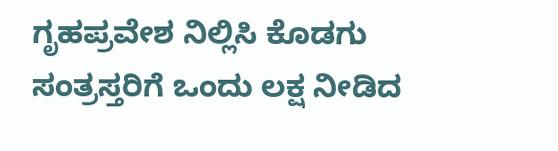ಗೃಹಪ್ರವೇಶ ನಿಲ್ಲಿಸಿ ಕೊಡಗು ಸಂತ್ರಸ್ತರಿಗೆ ಒಂದು ಲಕ್ಷ ನೀಡಿದ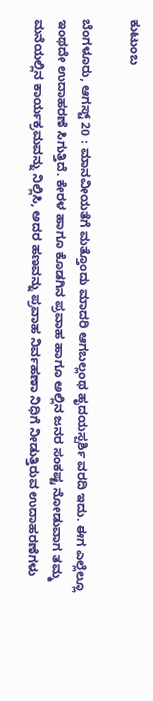ಕುಟುಂಬ

ಬೆಂಗಳೂರು, ಆಗಸ್ಟ್ 20 : ಮಾನವೀಯತೆಗೆ ಮತ್ತೊಂದು ಮಾದರಿ ಆಗಬಲ್ಲಂಥ ಹೃದಯಸ್ಪರ್ಶಿ ವರದಿ ಇದು. ಈಗ ಎಲ್ಲೆಲ್ಲೂ ಇಂಥದೇ ಉದಾಹರಣೆ ಸಿಗುತ್ತಿದೆ. ಕೇರಳ ಹಾಗೂ ಕೊಡಗಿನ ಪ್ರವಾಹ ಹಾಗೂ ಅಲ್ಲಿನ ಜನರ ಸಂಕಷ್ಟ ನೋಡುವಾಗ ತಮ್ಮ ಮನೆಯಲ್ಲಿನ ಕಾರ್ಯಕ್ರಮವನ್ನು ನಿಲ್ಲಿಸಿ, ಅದರ ಹಣವನ್ನು ಪ್ರವಾಹ ನಿರ್ವಹಣಾ ನಿಧಿಗೆ ನೀಡುತ್ತಿರುವ ಉದಾಹರಣೆಗಳು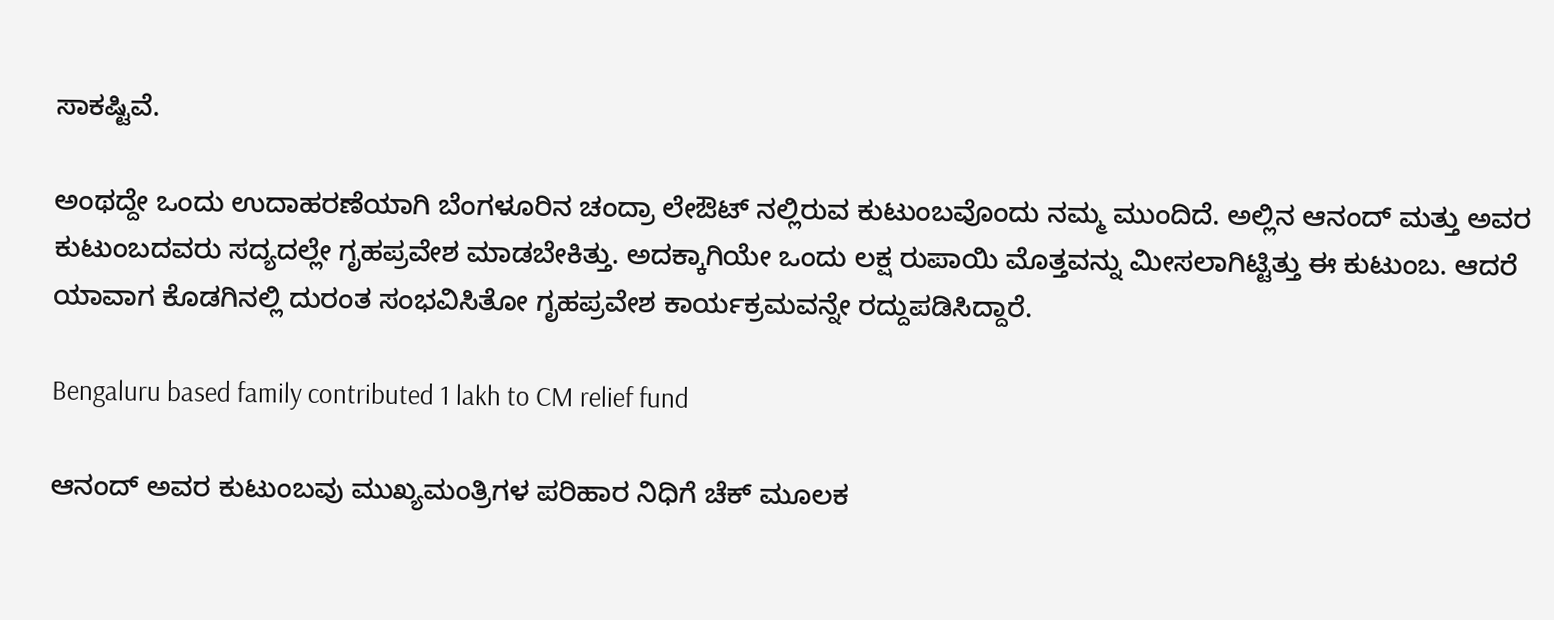ಸಾಕಷ್ಟಿವೆ.

ಅಂಥದ್ದೇ ಒಂದು ಉದಾಹರಣೆಯಾಗಿ ಬೆಂಗಳೂರಿನ ಚಂದ್ರಾ ಲೇಔಟ್ ನಲ್ಲಿರುವ ಕುಟುಂಬವೊಂದು ನಮ್ಮ ಮುಂದಿದೆ. ಅಲ್ಲಿನ ಆನಂದ್ ಮತ್ತು ಅವರ ಕುಟುಂಬದವರು ಸದ್ಯದಲ್ಲೇ ಗೃಹಪ್ರವೇಶ ಮಾಡಬೇಕಿತ್ತು. ಅದಕ್ಕಾಗಿಯೇ ಒಂದು ಲಕ್ಷ ರುಪಾಯಿ ಮೊತ್ತವನ್ನು ಮೀಸಲಾಗಿಟ್ಟಿತ್ತು ಈ ಕುಟುಂಬ. ಆದರೆ ಯಾವಾಗ ಕೊಡಗಿನಲ್ಲಿ ದುರಂತ ಸಂಭವಿಸಿತೋ ಗೃಹಪ್ರವೇಶ ಕಾರ್ಯಕ್ರಮವನ್ನೇ ರದ್ದುಪಡಿಸಿದ್ದಾರೆ.

Bengaluru based family contributed 1 lakh to CM relief fund

ಆನಂದ್ ಅವರ ಕುಟುಂಬವು ಮುಖ್ಯಮಂತ್ರಿಗಳ ಪರಿಹಾರ ನಿಧಿಗೆ ಚೆಕ್ ಮೂಲಕ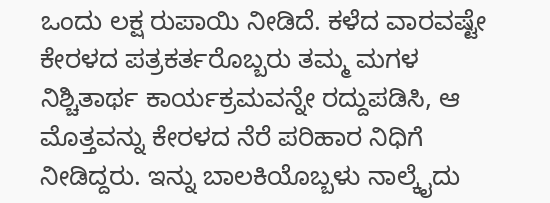ಒಂದು ಲಕ್ಷ ರುಪಾಯಿ ನೀಡಿದೆ. ಕಳೆದ ವಾರವಷ್ಟೇ ಕೇರಳದ ಪತ್ರಕರ್ತರೊಬ್ಬರು ತಮ್ಮ ಮಗಳ ನಿಶ್ಚಿತಾರ್ಥ ಕಾರ್ಯಕ್ರಮವನ್ನೇ ರದ್ದುಪಡಿಸಿ, ಆ ಮೊತ್ತವನ್ನು ಕೇರಳದ ನೆರೆ ಪರಿಹಾರ ನಿಧಿಗೆ ನೀಡಿದ್ದರು. ಇನ್ನು ಬಾಲಕಿಯೊಬ್ಬಳು ನಾಲ್ಕೈದು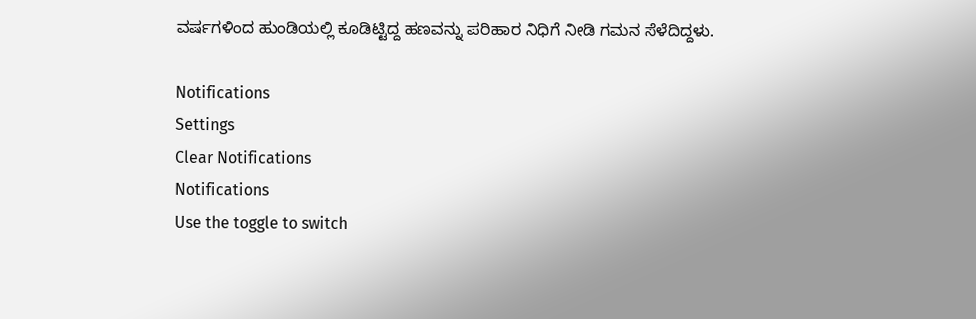ವರ್ಷಗಳಿಂದ ಹುಂಡಿಯಲ್ಲಿ ಕೂಡಿಟ್ಟಿದ್ದ ಹಣವನ್ನು ಪರಿಹಾರ ನಿಧಿಗೆ ನೀಡಿ ಗಮನ ಸೆಳೆದಿದ್ದಳು.

Notifications
Settings
Clear Notifications
Notifications
Use the toggle to switch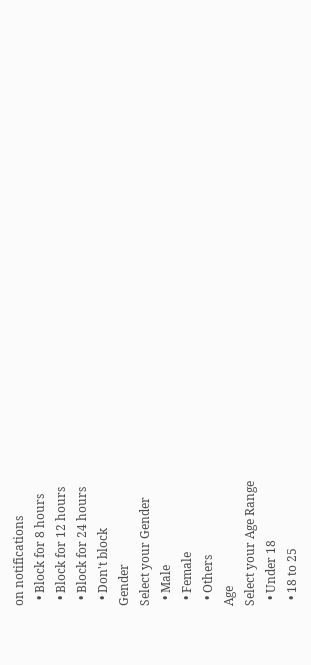on notifications
  • Block for 8 hours
  • Block for 12 hours
  • Block for 24 hours
  • Don't block
Gender
Select your Gender
  • Male
  • Female
  • Others
Age
Select your Age Range
  • Under 18
  • 18 to 25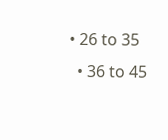• 26 to 35
  • 36 to 45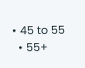• 45 to 55
  • 55+